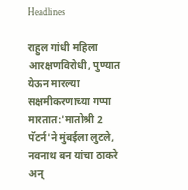Headlines

राहुल गांधी महिला आरक्षणविरोधी, पुण्यात येऊन मारल्या सक्षमीकरणाच्या गप्पा मारतात:'मातोश्री 2 पॅटर्न'ने मुंबईला लुटले, नवनाथ बन यांचा ठाकरे अन्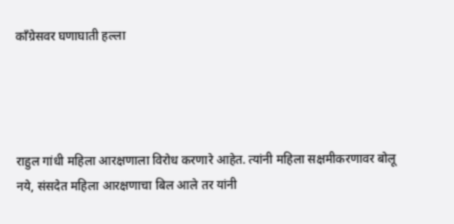काँग्रेसवर घणाघाती हल्ला




राहुल गांधी महिला आरक्षणाला विरोध करणारे आहेत. त्यांनी महिला सक्षमीकरणावर बोलू नये, संसदेत महिला आरक्षणाचा बिल आले तर यांनी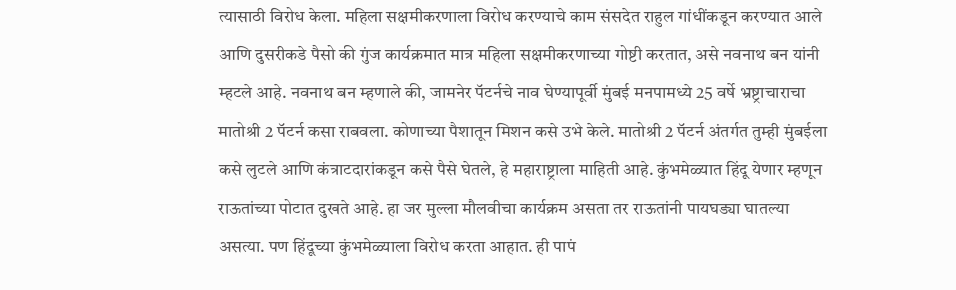त्यासाठी विरोध केला. महिला सक्षमीकरणाला विरोध करण्याचे काम संसदेत राहुल गांधींकडून करण्यात आले आणि दुसरीकडे पैसो की गुंज कार्यक्रमात मात्र महिला सक्षमीकरणाच्या गोष्टी करतात, असे नवनाथ बन यांनी म्हटले आहे. नवनाथ बन म्हणाले की, जामनेर पॅटर्नचे नाव घेण्यापूर्वी मुंबई मनपामध्ये 25 वर्षे भ्रष्ट्राचाराचा मातोश्री 2 पॅटर्न कसा राबवला. कोणाच्या पैशातून मिशन कसे उभे केले. मातोश्री 2 पॅटर्न अंतर्गत तुम्ही मुंबईला कसे लुटले आणि कंत्राटदारांकडून कसे पैसे घेतले, हे महाराष्ट्राला माहिती आहे. कुंभमेळ्यात हिंदू येणार म्हणून राऊतांच्या पोटात दुखते आहे. हा जर मुल्ला मौलवीचा कार्यक्रम असता तर राऊतांनी पायघड्या घातल्या असत्या. पण हिंदूच्या कुंभमेळ्याला विरोध करता आहात. ही पापं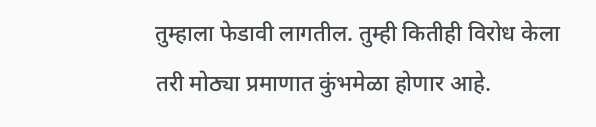तुम्हाला फेडावी लागतील. तुम्ही कितीही विरोध केला तरी मोठ्या प्रमाणात कुंभमेळा होणार आहे.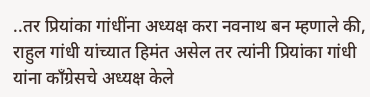..तर प्रियांका गांधींना अध्यक्ष करा नवनाथ बन म्हणाले की, राहुल गांधी यांच्यात हिमंत असेल तर त्यांनी प्रियांका गांधी यांना काँग्रेसचे अध्यक्ष केले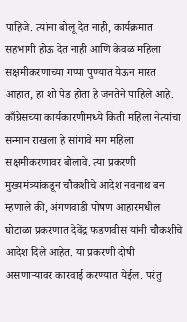पाहिजे. त्यांना बोलू देत नाही, कार्यक्रमात सहभागी होऊ देत नाही आणि केवळ महिला सक्षमीकरणाच्या गप्पा पुण्यात येऊन मारत आहात, हा शो पेड होता हे जनतेने पाहिले आहे. काँग्रेसच्या कार्यकारणीमध्ये किती महिला नेत्यांचा सन्मान राखला हे सांगावे मग महिला सक्षमीकरणावर बोलावे. त्या प्रकरणी मुख्यमंत्र्यांकडून चौकशीचे आदेश नवनाथ बन म्हणाले की, अंगणवाडी पोषण आहारमधील घोटाळा प्रकरणात देवेंद्र फडणवीस यांनी चौकशीचे आदेश दिले आहेत. या प्रकरणी दोषी असणाऱ्यावर कारवाई करण्यात येईल. परंतु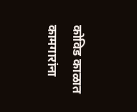कोविड काळात कामगारांना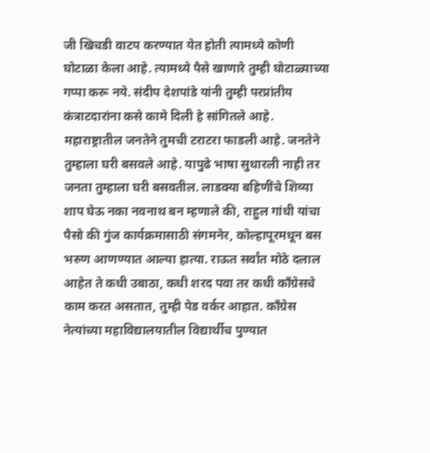जी खिचडी वाटप करण्यात येत होती त्यामध्ये कोणी घोटाळा केला आहे. त्यामध्ये पैसे खाणारे तुम्ही घोटाळ्याच्या गप्पा करू नये. संदीप देशपांडे यांनी तुम्ही परप्रांतीय कंत्राटदारांना कसे कामे दिली हे सांगितले आहे. महाराष्ट्रातील जनतेने तुमची टराटरा फाडली आहे. जनतेने तुम्हाला घरी बसवले आहे. यापुढे भाषा सुधारली नाही तर जनता तुम्हाला घरी बसवतील. लाडक्या बहिणींचे शिव्या शाप घेऊ नका नवनाथ बन म्हणाले की, राहुल गांधी यांचा पैसो की गुंज कार्यक्रमासाठी संगमनेर, कोल्हापूरमधून बस भरुण आणण्यात आल्या हात्या. राऊत सर्वांत मोठे दलाल आहेत ते कधी उबाठा, कधी शरद पवा तर कधी काँग्रेसचे काम करत असतात, तुम्ही पेड वर्कर आहात. काँग्रेस नेत्यांच्या महाविद्यालयातील विद्यार्थीच पुण्यात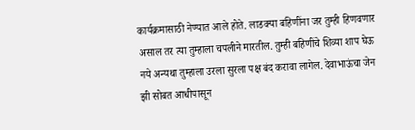कार्यक्रमासाठी नेण्यात आले होते. लाडक्या बहिणींना जर तुम्ही हिणवणार असाल तर त्या तुम्हाला चपलीने मारतील. तुम्ही बहिणींचे शिव्या शाप घेऊ नये अन्यथा तुम्हाला उरला सुरला पक्ष बंद करावा लागेल. देवाभाऊंचा जेन झी सोबत आधीपासून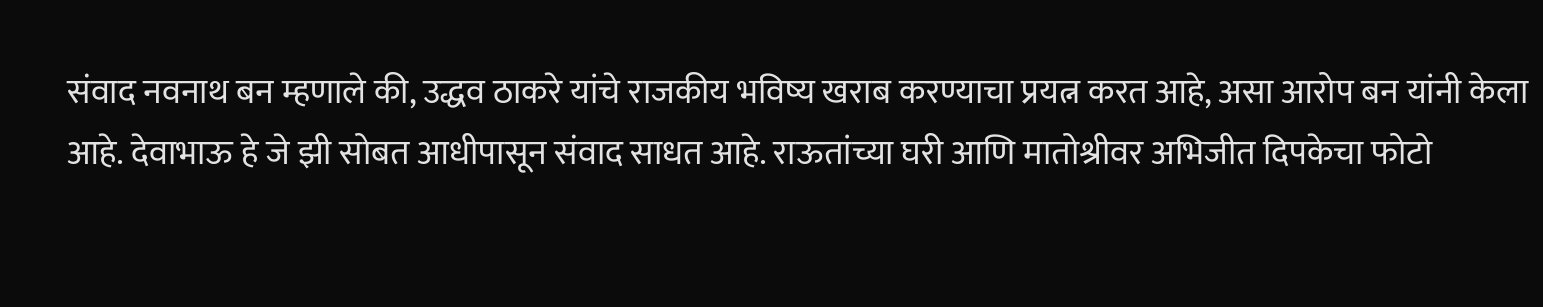संवाद नवनाथ बन म्हणाले की, उद्धव ठाकरे यांचे राजकीय भविष्य खराब करण्याचा प्रयत्न करत आहे, असा आरोप बन यांनी केला आहे. देवाभाऊ हे जे झी सोबत आधीपासून संवाद साधत आहे. राऊतांच्या घरी आणि मातोश्रीवर अभिजीत दिपकेचा फोटो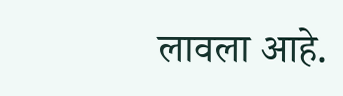लावला आहे.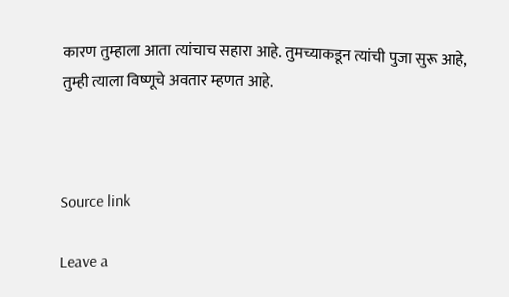कारण तुम्हाला आता त्यांचाच सहारा आहे. तुमच्याकडून त्यांची पुजा सुरू आहे, तुम्ही त्याला विष्णूचे अवतार म्हणत आहे.



Source link

Leave a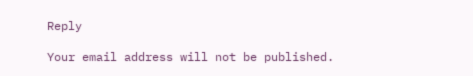Reply

Your email address will not be published.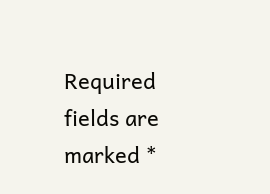Required fields are marked *